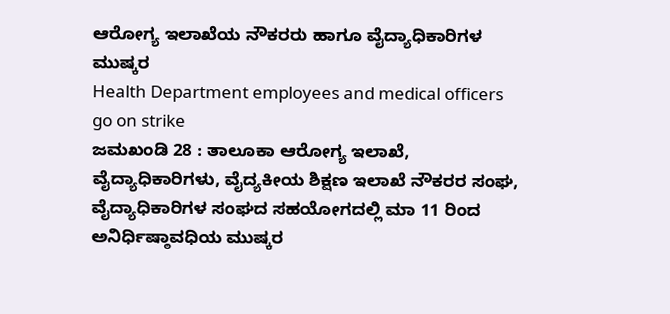ಆರೋಗ್ಯ ಇಲಾಖೆಯ ನೌಕರರು ಹಾಗೂ ವೈದ್ಯಾಧಿಕಾರಿಗಳ ಮುಷ್ಕರ
Health Department employees and medical officers go on strike
ಜಮಖಂಡಿ 28 : ತಾಲೂಕಾ ಆರೋಗ್ಯ ಇಲಾಖೆ, ವೈದ್ಯಾಧಿಕಾರಿಗಳು, ವೈದ್ಯಕೀಯ ಶಿಕ್ಷಣ ಇಲಾಖೆ ನೌಕರರ ಸಂಘ, ವೈದ್ಯಾಧಿಕಾರಿಗಳ ಸಂಘದ ಸಹಯೋಗದಲ್ಲಿ ಮಾ 11 ರಿಂದ ಅನಿರ್ಧಿಷ್ಠಾವಧಿಯ ಮುಷ್ಕರ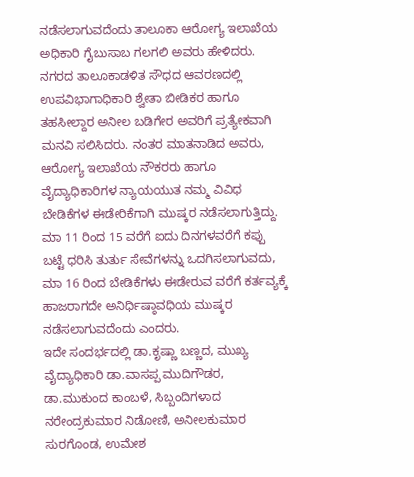ನಡೆಸಲಾಗುವದೆಂದು ತಾಲೂಕಾ ಆರೋಗ್ಯ ಇಲಾಖೆಯ ಅಧಿಕಾರಿ ಗೈಬುಸಾಬ ಗಲಗಲಿ ಅವರು ಹೇಳಿದರು.
ನಗರದ ತಾಲೂಕಾಡಳಿತ ಸೌಧದ ಆವರಣದಲ್ಲಿ ಉಪವಿಭಾಗಾಧಿಕಾರಿ ಶ್ವೇತಾ ಬೀಡಿಕರ ಹಾಗೂ ತಹಸೀಲ್ದಾರ ಅನೀಲ ಬಡಿಗೇರ ಅವರಿಗೆ ಪ್ರತ್ಯೇಕವಾಗಿ ಮನವಿ ಸಲಿಸಿದರು. ನಂತರ ಮಾತನಾಡಿದ ಅವರು, ಆರೋಗ್ಯ ಇಲಾಖೆಯ ನೌಕರರು ಹಾಗೂ ವೈದ್ಯಾಧಿಕಾರಿಗಳ ನ್ಯಾಯಯುತ ನಮ್ಮ ವಿವಿಧ ಬೇಡಿಕೆಗಳ ಈಡೇರಿಕೆಗಾಗಿ ಮುಷ್ಕರ ನಡೆಸಲಾಗುತ್ತಿದ್ದು. ಮಾ 11 ರಿಂದ 15 ವರೆಗೆ ಐದು ದಿನಗಳವರೆಗೆ ಕಪ್ಪು ಬಟ್ಟೆ ಧರಿಸಿ ತುರ್ತು ಸೇವೆಗಳನ್ನು ಒದಗಿಸಲಾಗುವದು, ಮಾ 16 ರಿಂದ ಬೇಡಿಕೆಗಳು ಈಡೇರುವ ವರೆಗೆ ಕರ್ತವ್ಯಕ್ಕೆ ಹಾಜರಾಗದೇ ಅನಿರ್ಧಿಷ್ಠಾವಧಿಯ ಮುಷ್ಕರ ನಡೆಸಲಾಗುವದೆಂದು ಎಂದರು.
ಇದೇ ಸಂದರ್ಭದಲ್ಲಿ ಡಾ.ಕೃಷ್ಣಾ ಬಣ್ಣದ, ಮುಖ್ಯ ವೈದ್ಯಾಧಿಕಾರಿ ಡಾ.ವಾಸಪ್ಪ ಮುದಿಗೌಡರ, ಡಾ.ಮುಕುಂದ ಕಾಂಬಳೆ, ಸಿಬ್ಬಂದಿಗಳಾದ ನರೇಂದ್ರಕುಮಾರ ನಿಡೋಣಿ, ಅನೀಲಕುಮಾರ ಸುರಗೊಂಡ, ಉಮೇಶ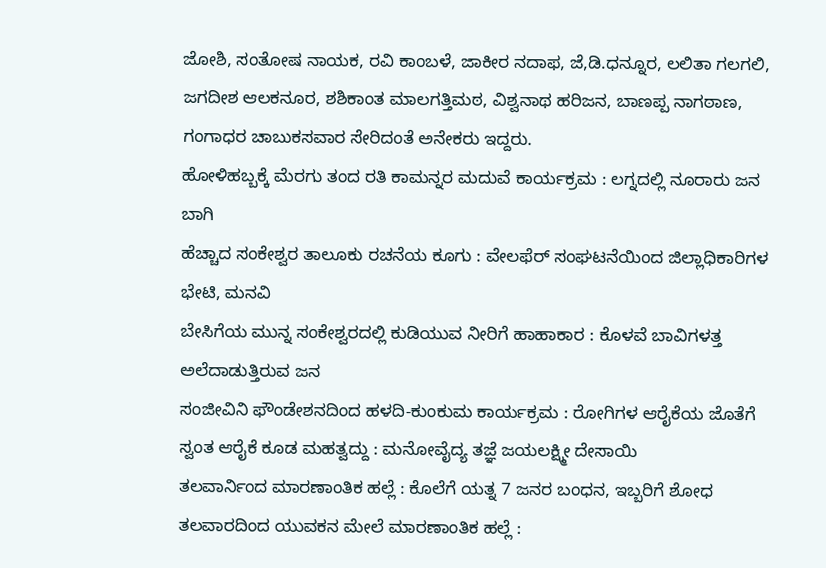ಜೋಶಿ, ಸಂತೋಷ ನಾಯಕ, ರವಿ ಕಾಂಬಳೆ, ಜಾಕೀರ ನದಾಫ, ಜೆ,ಡಿ.ಧನ್ನೂರ, ಲಲಿತಾ ಗಲಗಲಿ, ಜಗದೀಶ ಆಲಕನೂರ, ಶಶಿಕಾಂತ ಮಾಲಗತ್ತಿಮಠ, ವಿಶ್ವನಾಥ ಹರಿಜನ, ಬಾಣಪ್ಪ ನಾಗಠಾಣ, ಗಂಗಾಧರ ಚಾಬುಕಸವಾರ ಸೇರಿದಂತೆ ಅನೇಕರು ಇದ್ದರು.
ಹೋಳಿಹಬ್ಬಕ್ಕೆ ಮೆರಗು ತಂದ ರತಿ ಕಾಮನ್ನರ ಮದುವೆ ಕಾರ್ಯಕ್ರಮ : ಲಗ್ನದಲ್ಲಿ ನೂರಾರು ಜನ ಬಾಗಿ
ಹೆಚ್ಚಾದ ಸಂಕೇಶ್ವರ ತಾಲೂಕು ರಚನೆಯ ಕೂಗು : ವೇಲಫೆರ್ ಸಂಘಟನೆಯಿಂದ ಜಿಲ್ಲಾಧಿಕಾರಿಗಳ ಭೇಟಿ, ಮನವಿ
ಬೇಸಿಗೆಯ ಮುನ್ನ ಸಂಕೇಶ್ವರದಲ್ಲಿ ಕುಡಿಯುವ ನೀರಿಗೆ ಹಾಹಾಕಾರ : ಕೊಳವೆ ಬಾವಿಗಳತ್ತ ಅಲೆದಾಡುತ್ತಿರುವ ಜನ
ಸಂಜೀವಿನಿ ಫೌಂಡೇಶನದಿಂದ ಹಳದಿ-ಕುಂಕುಮ ಕಾರ್ಯಕ್ರಮ : ರೋಗಿಗಳ ಆರೈಕೆಯ ಜೊತೆಗೆ ಸ್ವಂತ ಆರೈಕೆ ಕೂಡ ಮಹತ್ವದ್ದು : ಮನೋವೈದ್ಯ ತಜ್ಞೆ ಜಯಲಕ್ಷ್ಮೀ ದೇಸಾಯಿ
ತಲವಾರ್ನಿಂದ ಮಾರಣಾಂತಿಕ ಹಲ್ಲೆ : ಕೊಲೆಗೆ ಯತ್ನ 7 ಜನರ ಬಂಧನ, ಇಬ್ಬರಿಗೆ ಶೋಧ
ತಲವಾರದಿಂದ ಯುವಕನ ಮೇಲೆ ಮಾರಣಾಂತಿಕ ಹಲ್ಲೆ :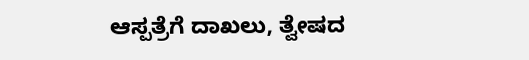ಆಸ್ಪತ್ರೆಗೆ ದಾಖಲು, ತ್ವೇಷದ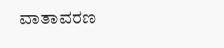ವಾತಾವರಣ